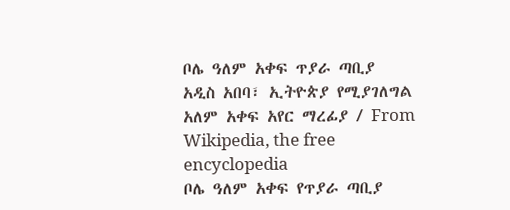ቦሌ ዓለም አቀፍ ጥያራ ጣቢያ
አዲስ አበባ፣ ኢትዮጵያ የሚያገለግል አለም አቀፍ አየር ማረፊያ / From Wikipedia, the free encyclopedia
ቦሌ ዓለም አቀፍ የጥያራ ጣቢያ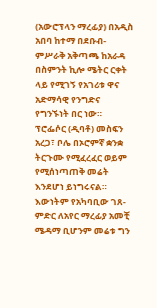(አውሮፕላን ማረፊያ) በአዲስ አበባ ከተማ በደቡብ-ምሥራቅ አቅጣጫ ከአራዳ በስምንት ኪሎ ሜትር ርቀት ላይ የሚገኝ የአገሪቱ ዋና አድማሳዊ የንግድና የግንኙነት በር ነው።
ፕሮፌሶር (ዲባቶ) መስፍን አረጋ፣ ቦሌ በኦሮምኛ ቋንቋ ትርጉሙ የሚፈረፈር ወይም የሚሰነጣጠቅ መሬት እንደሆነ ይነግሩናል። እውነትም የአካባቢው ገጸ-ምድር ለአየር ማረፊያ አመቺ ሜዳማ ቢሆንም መሬቱ ግን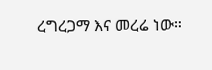ረግረጋማ እና መረሬ ነው።